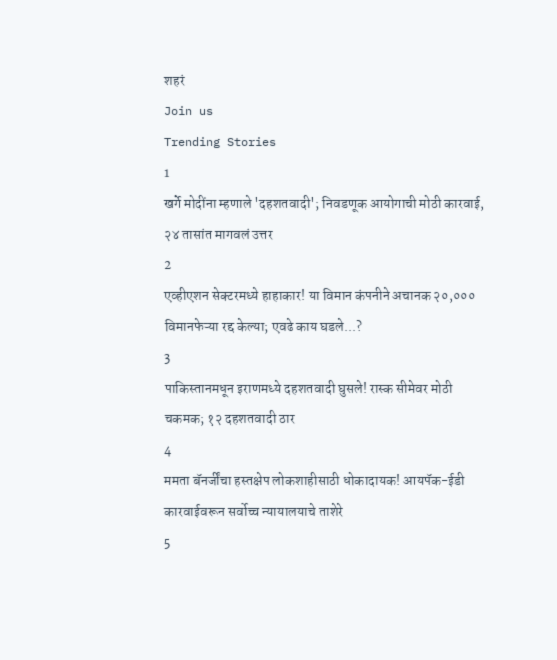शहरं
Join us
Trending Stories
1
खर्गे मोदींना म्हणाले 'दहशतवादी'; निवडणूक आयोगाची मोठी कारवाई, २४ तासांत मागवलं उत्तर
2
एव्हीएशन सेक्टरमध्ये हाहाकार! या विमान कंपनीने अचानक २०,००० विमानफेऱ्या रद्द केल्या; एवढे काय घडले...?
3
पाकिस्तानमधून इराणमध्ये दहशतवादी घुसले! रास्क सीमेवर मोठी चकमक; १२ दहशतवादी ठार
4
ममता बॅनर्जींचा हस्तक्षेप लोकशाहीसाठी धोकादायक! आयपॅक-ईडी कारवाईवरून सर्वोच्च न्यायालयाचे ताशेरे
5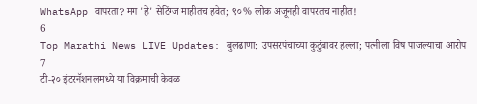WhatsApp वापरता? मग 'हे' सेटिंग्ज माहीतच हवेत; ९०% लोक अजूनही वापरतच नाहीत!
6
Top Marathi News LIVE Updates: बुलढाणा: उपसरपंचाच्या कुटुंबावर हल्ला; पत्नीला विष पाजल्याचा आरोप
7
टी-२० इंटरनॅशनलमध्ये या विक्रमाची केवळ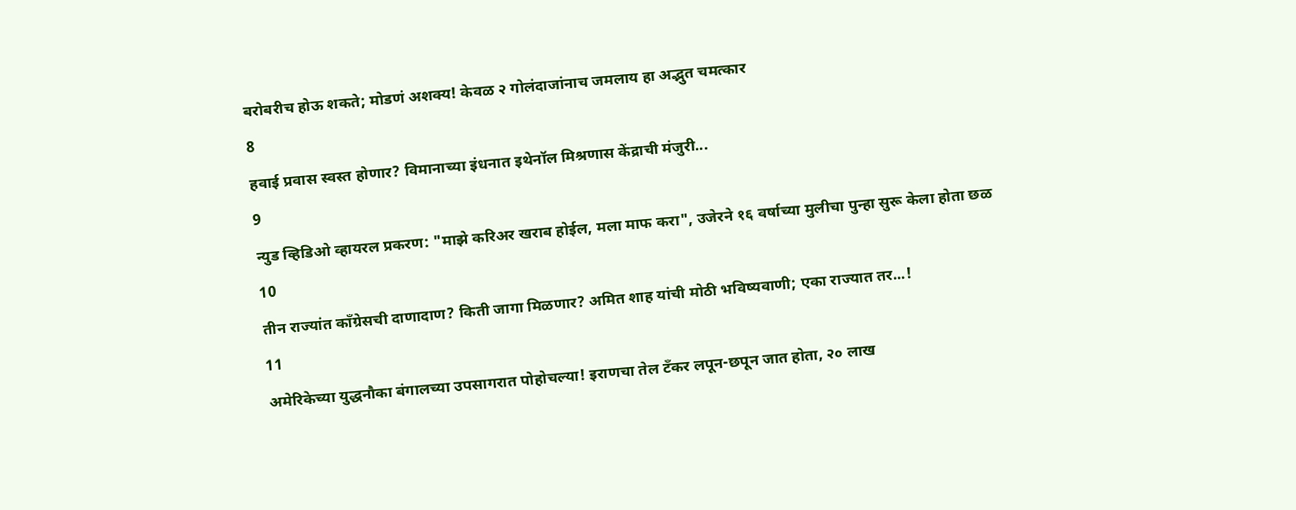बरोबरीच होऊ शकते; मोडणं अशक्य! केवळ २ गोलंदाजांनाच जमलाय हा अद्भुत चमत्कार
8
हवाई प्रवास स्वस्त होणार? विमानाच्या इंधनात इथेनॉल मिश्रणास केंद्राची मंजुरी...
9
न्युड व्हिडिओ व्हायरल प्रकरण: "माझे करिअर खराब होईल, मला माफ करा", उजेरने १६ वर्षाच्या मुलीचा पुन्हा सुरू केला होता छळ
10
तीन राज्यांत काँग्रेसची दाणादाण? किती जागा मिळणार? अमित शाह यांची मोठी भविष्यवाणी; एका राज्यात तर...!
11
अमेरिकेच्या युद्धनौका बंगालच्या उपसागरात पोहोचल्या! इराणचा तेल टँकर लपून-छपून जात होता, २० लाख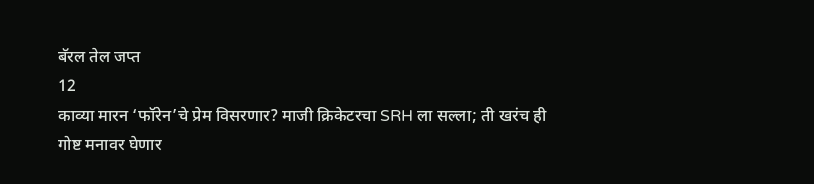बॅरल तेल जप्त
12
काव्या मारन ‘फॉरेन’चे प्रेम विसरणार? माजी क्रिकेटरचा SRH ला सल्ला; ती खरंच ही गोष्ट मनावर घेणार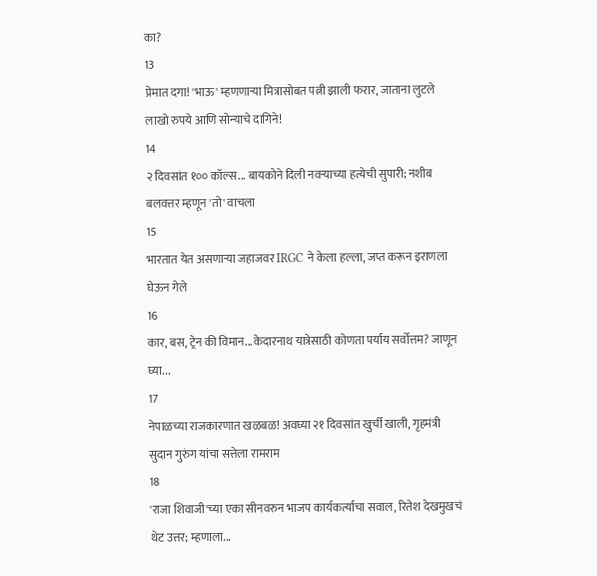का?
13
प्रेमात दगा! 'भाऊ' म्हणणाऱ्या मित्रासोबत पत्नी झाली फरार, जाताना लुटले लाखो रुपये आणि सोन्याचे दागिने!
14
२ दिवसांत १०० कॉल्स... बायकोने दिली नवऱ्याच्या हत्येची सुपारी; नशीब बलवत्तर म्हणून 'तो' वाचला
15
भारतात येत असणाऱ्या जहाजवर IRGC ने केला हल्ला, जप्त करून इराणला घेऊन गेले
16
कार, बस, ट्रेन की विमान...केदारनाथ यात्रेसाठी कोणता पर्याय सर्वोत्तम? जाणून घ्या...
17
नेपाळच्या राजकारणात खळबळ! अवघ्या २१ दिवसांत खुर्ची खाली, गृहमंत्री सुदान गुरुंग यांचा सत्तेला रामराम
18
'राजा शिवाजी'च्या एका सीनवरुन भाजप कार्यकर्त्याचा सवाल, रितेश देखमुखचं थेट उत्तर; म्हणाला...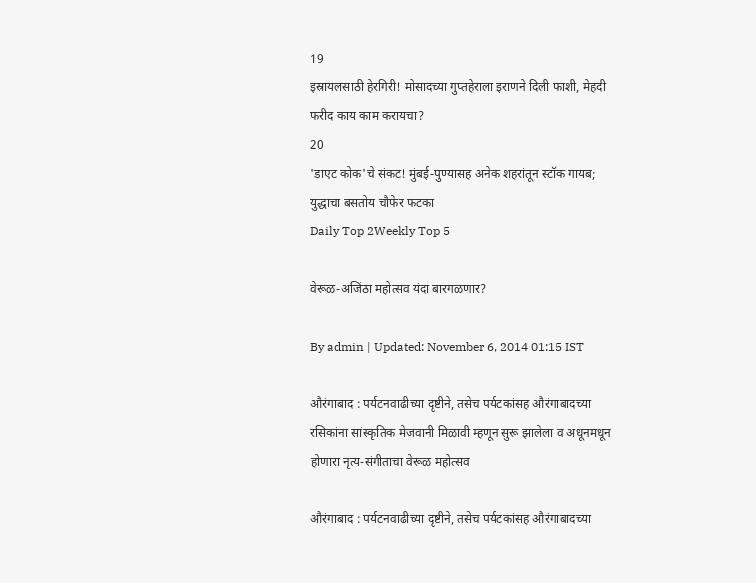19
इस्रायलसाठी हेरगिरी! मोसादच्या गुप्तहेराला इराणने दिली फाशी, मेहदी फरीद काय काम करायचा?
20
'डाएट कोक'चे संकट! मुंबई-पुण्यासह अनेक शहरांतून स्टॉक गायब; युद्धाचा बसतोय चौफेर फटका
Daily Top 2Weekly Top 5

वेरूळ-अजिंठा महोत्सव यंदा बारगळणार?

By admin | Updated: November 6, 2014 01:15 IST

औरंगाबाद : पर्यटनवाढीच्या दृष्टीने, तसेच पर्यटकांसह औरंगाबादच्या रसिकांना सांस्कृतिक मेजवानी मिळावी म्हणून सुरू झालेला व अधूनमधून होणारा नृत्य-संगीताचा वेरूळ महोत्सव

औरंगाबाद : पर्यटनवाढीच्या दृष्टीने, तसेच पर्यटकांसह औरंगाबादच्या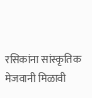रसिकांना सांस्कृतिक मेजवानी मिळावी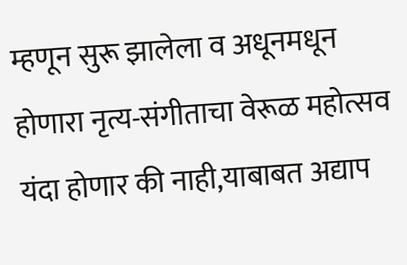म्हणून सुरू झालेला व अधूनमधून होणारा नृत्य-संगीताचा वेरूळ महोत्सव यंदा होणार की नाही,याबाबत अद्याप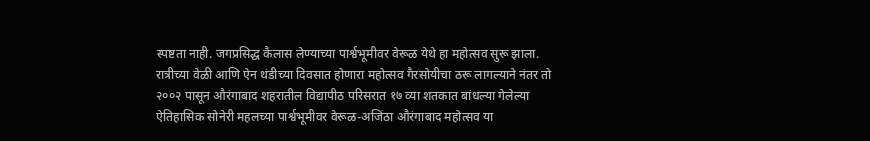स्पष्टता नाही. जगप्रसिद्ध कैलास लेण्याच्या पार्श्वभूमीवर वेरूळ येथे हा महोत्सव सुरू झाला. रात्रीच्या वेळी आणि ऐन थंडीच्या दिवसात होणारा महोत्सव गैरसोयीचा ठरू लागल्याने नंतर तो २००२ पासून औरंगाबाद शहरातील विद्यापीठ परिसरात १७ व्या शतकात बांधल्या गेलेल्या ऐतिहासिक सोनेरी महलच्या पार्श्वभूमीवर वेरूळ-अजिंठा औरंगाबाद महोत्सव या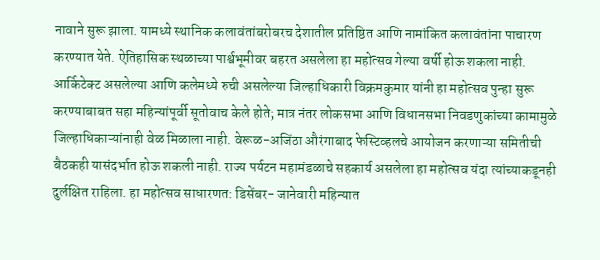नावाने सुरू झाला. यामध्ये स्थानिक कलावंतांबरोबरच देशातील प्रतिष्ठित आणि नामांकित कलावंतांना पाचारण करण्यात येते. ऐतिहासिक स्थळाच्या पार्श्वभूमीवर बहरत असलेला हा महोत्सव गेल्या वर्षी होऊ शकला नाही. आर्किटेक्ट असलेल्या आणि कलेमध्ये रुची असलेल्या जिल्हाधिकारी विक्रमकुमार यांनी हा महोत्सव पुन्हा सुरू करण्याबाबत सहा महिन्यांपूर्वी सूतोवाच केले होते; मात्र नंतर लोकसभा आणि विधानसभा निवडणुकांच्या कामामुळे जिल्हाधिकाऱ्यांनाही वेळ मिळाला नाही. वेरूळ-अजिंठा औरंगाबाद फेस्टिव्हलचे आयोजन करणाऱ्या समितीची बैठकही यासंदर्भात होऊ शकली नाही. राज्य पर्यटन महामंडळाचे सहकार्य असलेला हा महोत्सव यंदा त्यांच्याकडूनही दुर्लक्षित राहिला. हा महोत्सव साधारणत: डिसेंबर- जानेवारी महिन्यात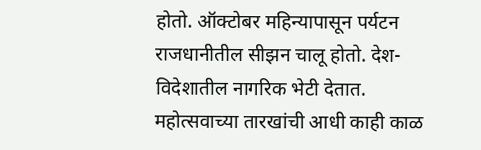होतो. ऑक्टोबर महिन्यापासून पर्यटन राजधानीतील सीझन चालू होतो. देश- विदेशातील नागरिक भेटी देतात. महोत्सवाच्या तारखांची आधी काही काळ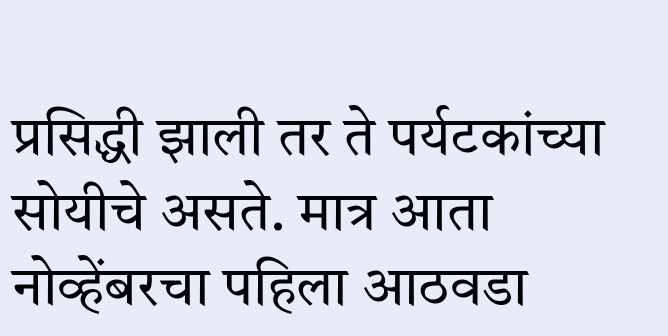प्रसिद्धी झाली तर ते पर्यटकांच्या सोयीचे असते. मात्र आता नोव्हेंबरचा पहिला आठवडा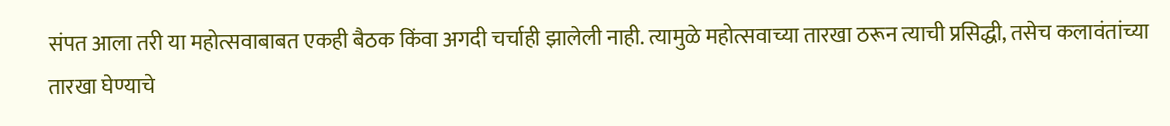संपत आला तरी या महोत्सवाबाबत एकही बैठक किंवा अगदी चर्चाही झालेली नाही. त्यामुळे महोत्सवाच्या तारखा ठरून त्याची प्रसिद्धी, तसेच कलावंतांच्या तारखा घेण्याचे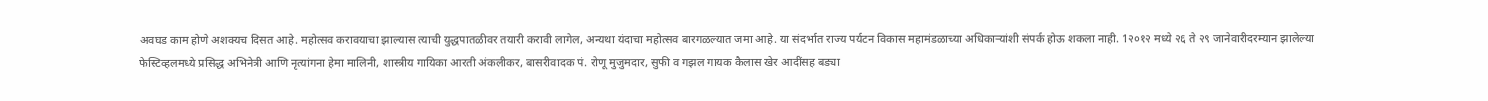अवघड काम होणे अशक्यच दिसत आहे. महोत्सव करावयाचा झाल्यास त्याची युद्धपातळीवर तयारी करावी लागेल, अन्यथा यंदाचा महोत्सव बारगळल्यात जमा आहे. या संदर्भात राज्य पर्यटन विकास महामंडळाच्या अधिकाऱ्यांशी संपर्क होऊ शकला नाही. 1२०१२ मध्ये २६ ते २९ जानेवारीदरम्यान झालेल्या फेस्टिव्हलमध्ये प्रसिद्ध अभिनेत्री आणि नृत्यांगना हेमा मालिनी, शास्त्रीय गायिका आरती अंकलीकर, बासरीवादक पं. रोणू मुजुमदार, सुफी व गझल गायक कैलास खेर आदींसह बड्या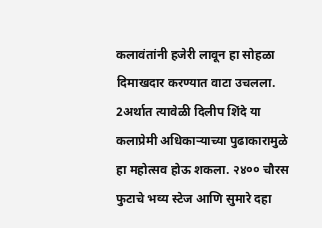कलावंतांनी हजेरी लावून हा सोहळा दिमाखदार करण्यात वाटा उचलला. 2अर्थात त्यावेळी दिलीप शिंदे या कलाप्रेमी अधिकाऱ्याच्या पुढाकारामुळे हा महोत्सव होऊ शकला. २४०० चौरस फुटाचे भव्य स्टेज आणि सुमारे दहा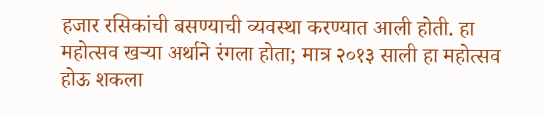हजार रसिकांची बसण्याची व्यवस्था करण्यात आली होती. हा महोत्सव खऱ्या अर्थाने रंगला होता; मात्र २०१३ साली हा महोत्सव होऊ शकला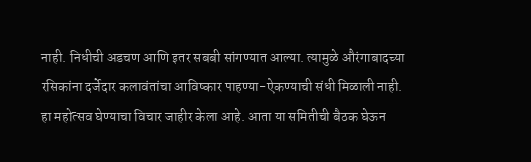नाही. निधीची अडचण आणि इतर सबबी सांगण्यात आल्या. त्यामुळे औरंगाबादच्या रसिकांना दर्जेदार कलावंतांचा आविष्कार पाहण्या-ऐकण्याची संधी मिळाली नाही. हा महोत्सव घेण्याचा विचार जाहीर केला आहे. आता या समितीची बैठक घेऊन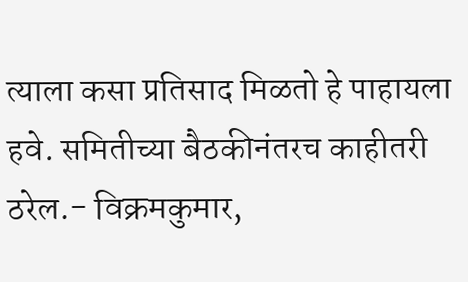त्याला कसा प्रतिसाद मिळतो हे पाहायला हवे. समितीच्या बैठकीनंतरच काहीतरी ठरेल.- विक्रमकुमार,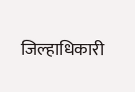जिल्हाधिकारी